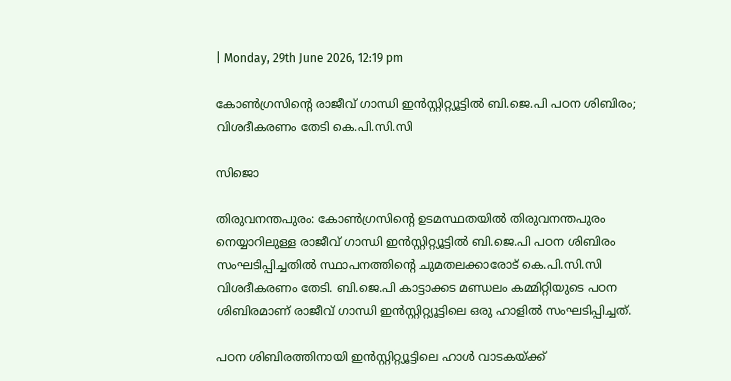| Monday, 29th June 2026, 12:19 pm

കോണ്‍ഗ്രസിന്റെ രാജീവ് ഗാന്ധി ഇന്‍സ്റ്റിറ്റ്യൂട്ടില്‍ ബി.ജെ.പി പഠന ശിബിരം; വിശദീകരണം തേടി കെ.പി.സി.സി

സിജൊ

തിരുവനന്തപുരം: കോണ്‍ഗ്രസിന്റെ ഉടമസ്ഥതയില്‍ തിരുവനന്തപുരം നെയ്യാറിലുള്ള രാജീവ് ഗാന്ധി ഇന്‍സ്റ്റിറ്റ്യൂട്ടില്‍ ബി.ജെ.പി പഠന ശിബിരം സംഘടിപ്പിച്ചതില്‍ സ്ഥാപനത്തിന്റെ ചുമതലക്കാരോട് കെ.പി.സി.സി വിശദീകരണം തേടി. ബി.ജെ.പി കാട്ടാക്കട മണ്ഡലം കമ്മിറ്റിയുടെ പഠന ശിബിരമാണ് രാജീവ് ഗാന്ധി ഇന്‍സ്റ്റിറ്റ്യൂട്ടിലെ ഒരു ഹാളില്‍ സംഘടിപ്പിച്ചത്.

പഠന ശിബിരത്തിനായി ഇന്‍സ്റ്റിറ്റ്യൂട്ടിലെ ഹാള്‍ വാടകയ്ക്ക്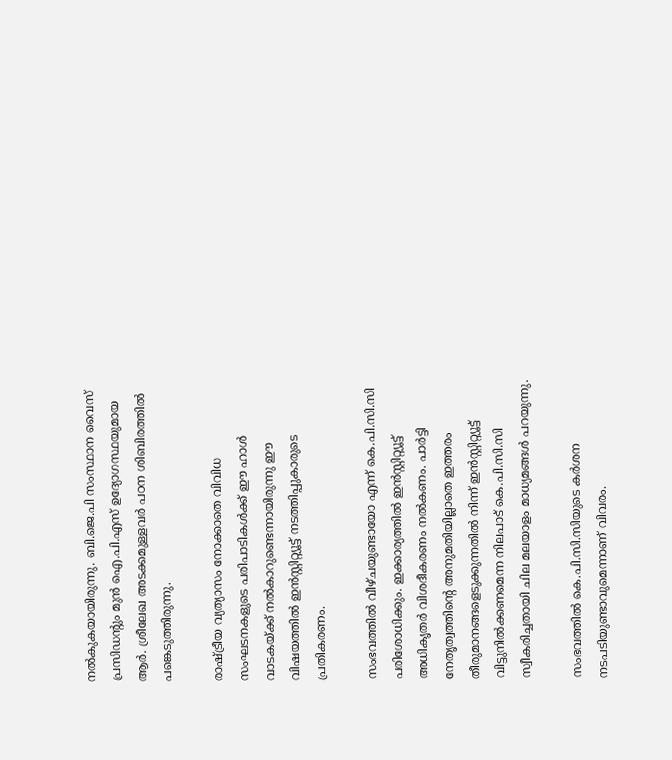നല്‍കുകയായിരുന്നു. ബി.ജെ.പി സംസ്ഥാന വൈസ് പ്രസിഡന്റും മുന്‍ ഐ.പി.എസ് ഉദ്യോഗസ്ഥയുമായ ആര്‍. ശ്രീലേഖ അടക്കമുള്ളവര്‍ പഠന ശിബിരത്തില്‍ പങ്കെടുത്തിരുന്നു.

രാഷ്ട്രീയ വ്യത്യാസം നോക്കാതെ വിവിധ സംഘടനകളുടെ പരിപാടികള്‍ക്ക് ഈ ഹാള്‍ വാടകയ്ക്ക് നല്‍കാറുണ്ടെന്നായിരുന്നു ഈ വിഷയത്തില്‍ ഇന്‍സ്റ്റിറ്റ്യൂട്ട് നടത്തിപ്പുകാരുടെ പ്രതികരണം.

സംഭവത്തില്‍ വീഴ്ചയുണ്ടായോ എന്ന് കെ.പി.സി.സി പരിശോധിക്കും. ഇക്കാര്യത്തില്‍ ഇന്‍സ്റ്റിറ്റ്യൂട്ട് അധികൃതര്‍ വിശദീകരണം നല്‍കണം. പാര്‍ട്ടി നേതൃത്വത്തിന്റെ അനുമതിയില്ലാതെ ഇത്തരം തീരുമാനങ്ങളെടുക്കുന്നതില്‍ നിന്ന് ഇന്‍സ്റ്റിറ്റ്യൂട്ട് വിട്ടുനില്‍ക്കണമെന്ന നിലപാട് കെ.പി.സി.സി സ്വീകരിച്ചതായി ചില മലയാളം മാധ്യമങ്ങള്‍ പറയുന്നു.

സംഭവത്തില്‍ കെ.പി.സി.സിയുടെ കര്‍ശന നടപടിയുണ്ടാവുമെന്നാണ് വിവരം.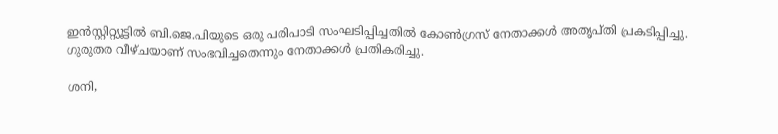ഇന്‍സ്റ്റിറ്റ്യൂട്ടില്‍ ബി.ജെ.പിയുടെ ഒരു പരിപാടി സംഘടിപ്പിച്ചതില്‍ കോണ്‍ഗ്രസ് നേതാക്കള്‍ അതൃപ്തി പ്രകടിപ്പിച്ചു. ഗുരുതര വീഴ്ചയാണ് സംഭവിച്ചതെന്നും നേതാക്കള്‍ പ്രതികരിച്ചു.

ശനി,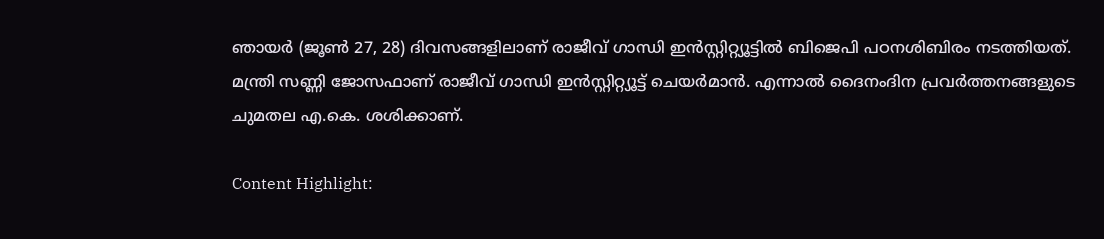ഞായര്‍ (ജൂണ്‍ 27, 28) ദിവസങ്ങളിലാണ് രാജീവ് ഗാന്ധി ഇന്‍സ്റ്റിറ്റ്യൂട്ടില്‍ ബിജെപി പഠനശിബിരം നടത്തിയത്. മന്ത്രി സണ്ണി ജോസഫാണ് രാജീവ് ഗാന്ധി ഇന്‍സ്റ്റിറ്റ്യൂട്ട് ചെയര്‍മാന്‍. എന്നാല്‍ ദൈനംദിന പ്രവര്‍ത്തനങ്ങളുടെ ചുമതല എ.കെ. ശശിക്കാണ്.

Content Highlight: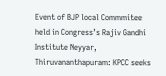Event of BJP local Commmitee held in Congress’s Rajiv Gandhi Institute Neyyar, Thiruvananthapuram: KPCC seeks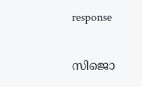response

സിജൊ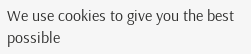We use cookies to give you the best possible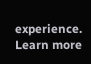experience. Learn more